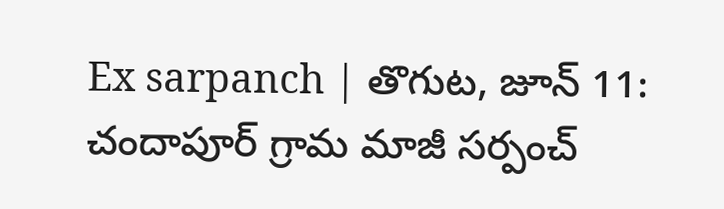Ex sarpanch | తొగుట, జూన్ 11: చందాపూర్ గ్రామ మాజీ సర్పంచ్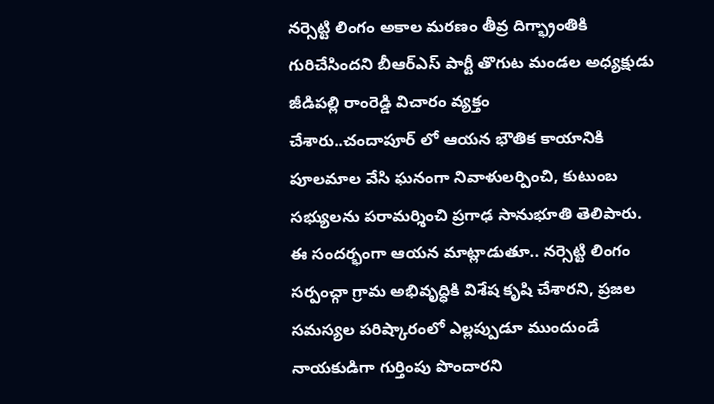నర్సెట్టి లింగం అకాల మరణం తీవ్ర దిగ్భ్రాంతికి గురిచేసిందని బీఆర్ఎస్ పార్టీ తొగుట మండల అధ్యక్షుడు జీడిపల్లి రాంరెడ్డి విచారం వ్యక్తం
చేశారు..చందాపూర్ లో ఆయన భౌతిక కాయానికి పూలమాల వేసి ఘనంగా నివాళులర్పించి, కుటుంబ సభ్యులను పరామర్శించి ప్రగాఢ సానుభూతి తెలిపారు.
ఈ సందర్భంగా ఆయన మాట్లాడుతూ.. నర్సెట్టి లింగం సర్పంచ్గా గ్రామ అభివృద్ధికి విశేష కృషి చేశారని, ప్రజల సమస్యల పరిష్కారంలో ఎల్లప్పుడూ ముందుండే నాయకుడిగా గుర్తింపు పొందారని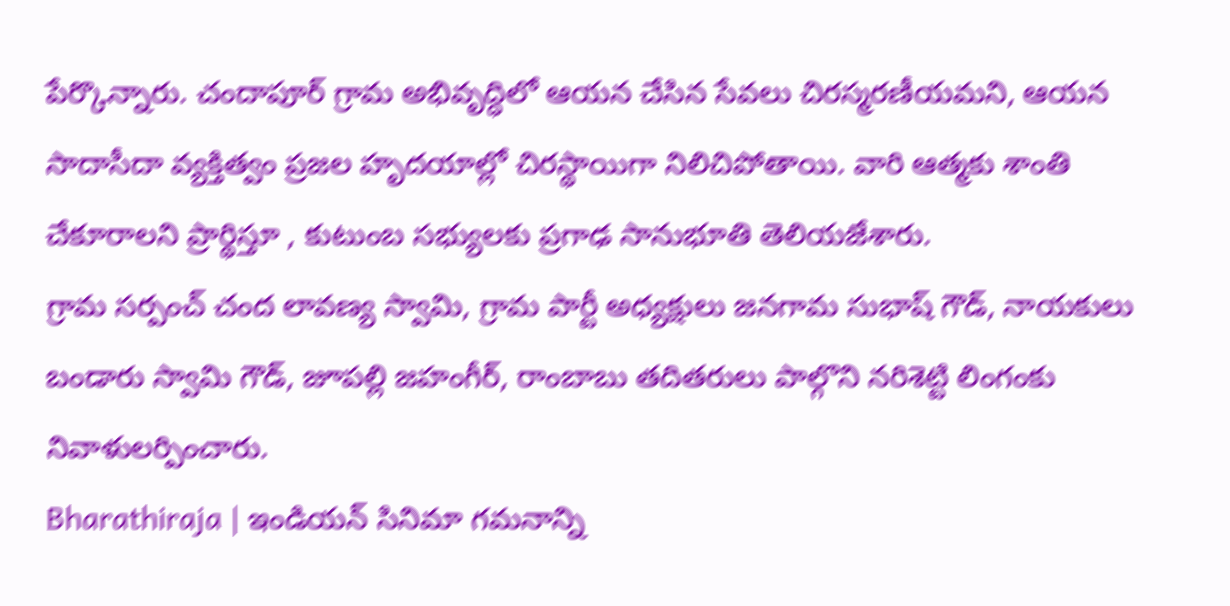పేర్కొన్నారు. చందాపూర్ గ్రామ అభివృద్ధిలో ఆయన చేసిన సేవలు చిరస్మరణీయమని, ఆయన సాదాసీదా వ్యక్తిత్వం ప్రజల హృదయాల్లో చిరస్థాయిగా నిలిచిపోతాయి. వారి ఆత్మకు శాంతి చేకూరాలని ప్రార్థిస్తూ , కుటుంబ సభ్యులకు ప్రగాఢ సానుభూతి తెలియజేశారు.
గ్రామ సర్పంచ్ చంద లావణ్య స్వామి, గ్రామ పార్టీ అధ్యక్షులు జనగామ సుభాష్ గౌడ్, నాయకులు బండారు స్వామి గౌడ్, జూపల్లి జహంగీర్, రాంబాబు తదితరులు పాల్గొని నరిశెట్టి లింగంకు నివాళులర్పించారు.
Bharathiraja | ఇండియన్ సినిమా గమనాన్ని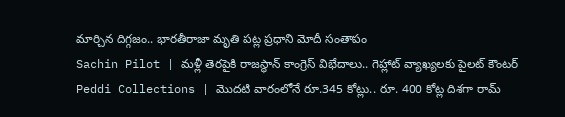మార్చిన దిగ్గజం.. భారతీరాజా మృతి పట్ల ప్రధాని మోదీ సంతాపం
Sachin Pilot | మళ్లీ తెరపైకి రాజస్థాన్ కాంగ్రెస్ విభేదాలు.. గెహ్లాట్ వ్యాఖ్యలకు పైలట్ కౌంటర్
Peddi Collections | మొదటి వారంలోనే రూ.345 కోట్లు.. రూ. 400 కోట్ల దిశగా రామ్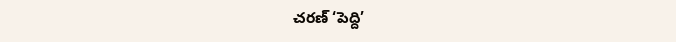చరణ్ ‘పెద్ది’